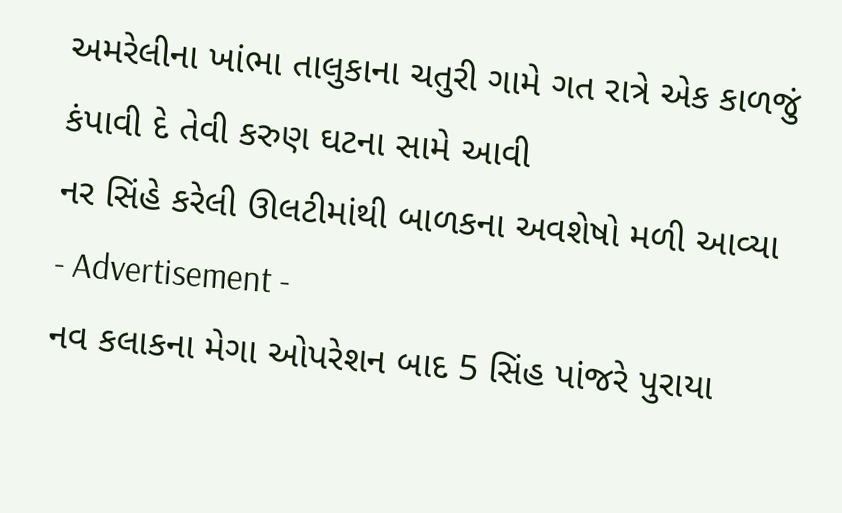અમરેલીના ખાંભા તાલુકાના ચતુરી ગામે ગત રાત્રે એક કાળજું કંપાવી દે તેવી કરુણ ઘટના સામે આવી
નર સિંહે કરેલી ઊલટીમાંથી બાળકના અવશેષો મળી આવ્યા
- Advertisement -
નવ કલાકના મેગા ઓપરેશન બાદ 5 સિંહ પાંજરે પુરાયા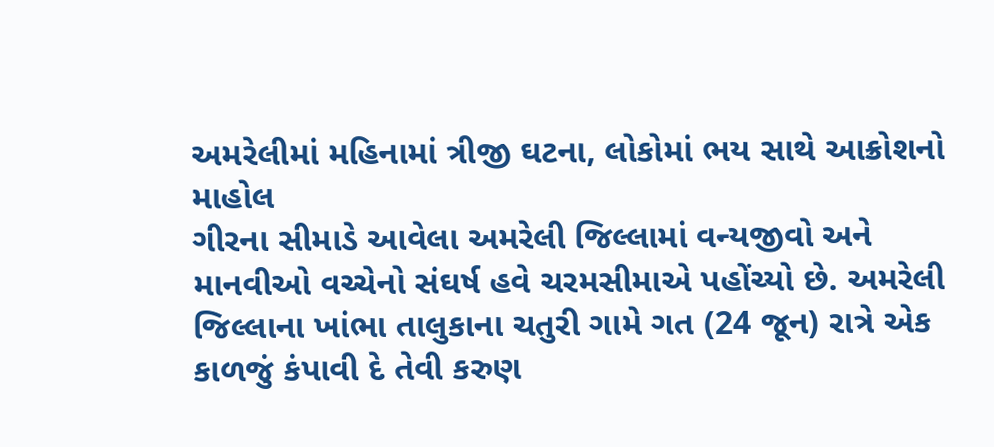અમરેલીમાં મહિનામાં ત્રીજી ઘટના, લોકોમાં ભય સાથે આક્રોશનો માહોલ
ગીરના સીમાડે આવેલા અમરેલી જિલ્લામાં વન્યજીવો અને માનવીઓ વચ્ચેનો સંઘર્ષ હવે ચરમસીમાએ પહોંચ્યો છે. અમરેલી જિલ્લાના ખાંભા તાલુકાના ચતુરી ગામે ગત (24 જૂન) રાત્રે એક કાળજું કંપાવી દે તેવી કરુણ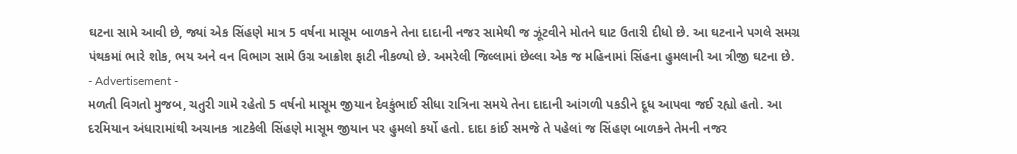ઘટના સામે આવી છે, જ્યાં એક સિંહણે માત્ર 5 વર્ષના માસૂમ બાળકને તેના દાદાની નજર સામેથી જ ઝૂંટવીને મોતને ઘાટ ઉતારી દીધો છે. આ ઘટનાને પગલે સમગ્ર પંથકમાં ભારે શોક, ભય અને વન વિભાગ સામે ઉગ્ર આક્રોશ ફાટી નીકળ્યો છે. અમરેલી જિલ્લામાં છેલ્લા એક જ મહિનામાં સિંહના હુમલાની આ ત્રીજી ઘટના છે.
- Advertisement -
મળતી વિગતો મુજબ, ચતુરી ગામે રહેતો 5 વર્ષનો માસૂમ જીયાન દેવકુંભાઈ સીધા રાત્રિના સમયે તેના દાદાની આંગળી પકડીને દૂધ આપવા જઈ રહ્યો હતો. આ દરમિયાન અંધારામાંથી અચાનક ત્રાટકેલી સિંહણે માસૂમ જીયાન પર હુમલો કર્યો હતો. દાદા કાંઈ સમજે તે પહેલાં જ સિંહણ બાળકને તેમની નજર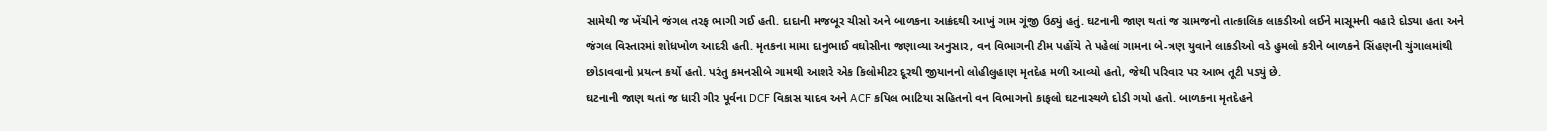સામેથી જ ખેંચીને જંગલ તરફ ભાગી ગઈ હતી. દાદાની મજબૂર ચીસો અને બાળકના આક્રંદથી આખું ગામ ગૂંજી ઉઠ્યું હતું. ઘટનાની જાણ થતાં જ ગ્રામજનો તાત્કાલિક લાકડીઓ લઈને માસૂમની વહારે દોડ્યા હતા અને જંગલ વિસ્તારમાં શોધખોળ આદરી હતી. મૃતકના મામા દાનુભાઈ વઘોસીના જણાવ્યા અનુસાર, વન વિભાગની ટીમ પહોંચે તે પહેલાં ગામના બે-ત્રણ યુવાને લાકડીઓ વડે હુમલો કરીને બાળકને સિંહણની ચુંગાલમાંથી છોડાવવાનો પ્રયત્ન કર્યો હતો. પરંતુ કમનસીબે ગામથી આશરે એક કિલોમીટર દૂરથી જીયાનનો લોહીલુહાણ મૃતદેહ મળી આવ્યો હતો, જેથી પરિવાર પર આભ તૂટી પડ્યું છે.
ઘટનાની જાણ થતાં જ ધારી ગીર પૂર્વના DCF વિકાસ યાદવ અને ACF કપિલ ભાટિયા સહિતનો વન વિભાગનો કાફલો ઘટનાસ્થળે દોડી ગયો હતો. બાળકના મૃતદેહને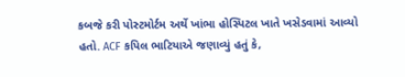કબજે કરી પોસ્ટમોર્ટમ અર્થે ખાંભા હોસ્પિટલ ખાતે ખસેડવામાં આવ્યો હતો. ACF કપિલ ભાટિયાએ જણાવ્યું હતું કે,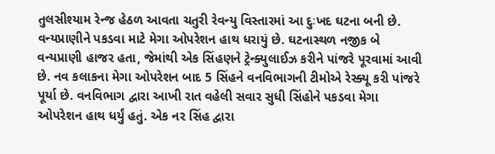તુલસીશ્યામ રેન્જ હેઠળ આવતા ચતુરી રેવન્યુ વિસ્તારમાં આ દુઃખદ ઘટના બની છે. વન્યપ્રાણીને પકડવા માટે મેગા ઓપરેશન હાથ ધરાયું છે. ઘટનાસ્થળ નજીક બે વન્યપ્રાણી હાજર હતા, જેમાંથી એક સિંહણને ટ્રેન્ક્યુલાઈઝ કરીને પાંજરે પૂરવામાં આવી છે. નવ કલાકના મેગા ઓપરેશન બાદ 5 સિંહને વનવિભાગની ટીમોએ રેસ્ક્યૂ કરી પાંજરે પૂર્યા છે. વનવિભાગ દ્વારા આખી રાત વહેલી સવાર સુધી સિંહોને પકડવા મેગા ઓપરેશન હાથ ધર્યું હતું. એક નર સિંહ દ્વારા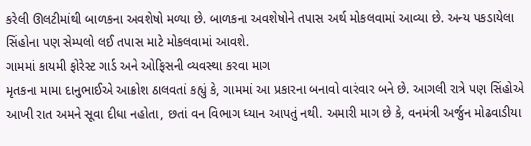કરેલી ઊલટીમાંથી બાળકના અવશેષો મળ્યા છે. બાળકના અવશેષોને તપાસ અર્થ મોકલવામાં આવ્યા છે. અન્ય પકડાયેલા સિંહોના પણ સેમ્પલો લઈ તપાસ માટે મોકલવામાં આવશે.
ગામમાં કાયમી ફોરેસ્ટ ગાર્ડ અને ઓફિસની વ્યવસ્થા કરવા માગ
મૃતકના મામા દાનુભાઈએ આક્રોશ ઠાલવતાં કહ્યું કે, ગામમાં આ પ્રકારના બનાવો વારંવાર બને છે. આગલી રાત્રે પણ સિંહોએ આખી રાત અમને સૂવા દીધા નહોતા, છતાં વન વિભાગ ધ્યાન આપતું નથી. અમારી માગ છે કે, વનમંત્રી અર્જુન મોઢવાડીયા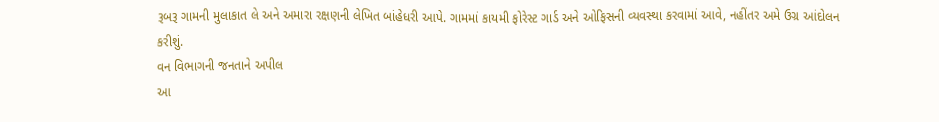રૂબરૂ ગામની મુલાકાત લે અને અમારા રક્ષણની લેખિત બાંહેધરી આપે. ગામમાં કાયમી ફોરેસ્ટ ગાર્ડ અને ઓફિસની વ્યવસ્થા કરવામાં આવે, નહીંતર અમે ઉગ્ર આંદોલન કરીશું.
વન વિભાગની જનતાને અપીલ
આ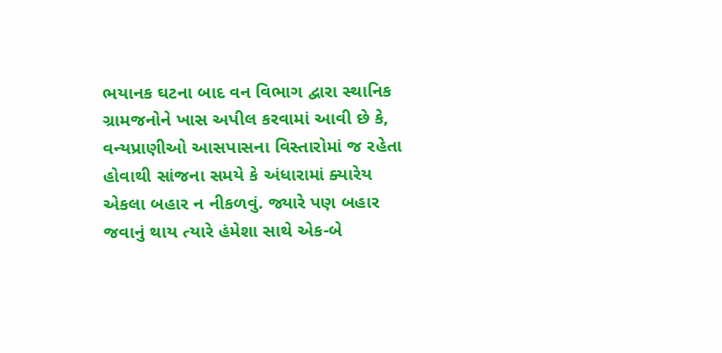ભયાનક ઘટના બાદ વન વિભાગ દ્વારા સ્થાનિક ગ્રામજનોને ખાસ અપીલ કરવામાં આવી છે કે, વન્યપ્રાણીઓ આસપાસના વિસ્તારોમાં જ રહેતા હોવાથી સાંજના સમયે કે અંધારામાં ક્યારેય એકલા બહાર ન નીકળવું. જ્યારે પણ બહાર જવાનું થાય ત્યારે હંમેશા સાથે એક-બે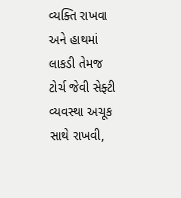વ્યક્તિ રાખવા અને હાથમાં લાકડી તેમજ ટોર્ચ જેવી સેફ્ટી વ્યવસ્થા અચૂક સાથે રાખવી,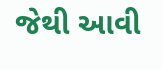જેથી આવી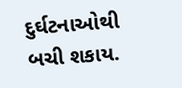દુર્ઘટનાઓથી બચી શકાય.